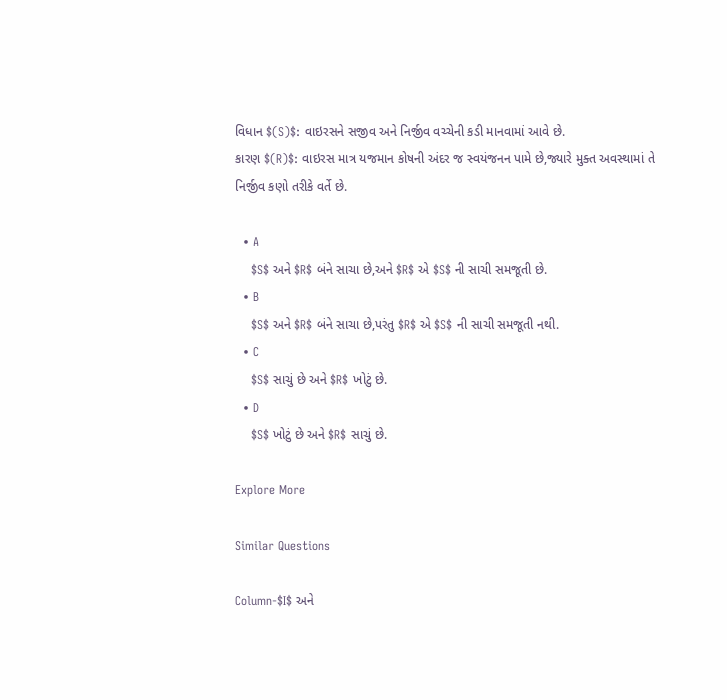વિધાન $(S)$: વાઇરસને સજીવ અને નિર્જીવ વચ્ચેની કડી માનવામાં આવે છે.
કારણ $(R)$: વાઇરસ માત્ર યજમાન કોષની અંદર જ સ્વયંજનન પામે છે,જ્યારે મુક્ત અવસ્થામાં તે નિર્જીવ કણો તરીકે વર્તે છે.

  • A
    $S$ અને $R$ બંને સાચા છે,અને $R$ એ $S$ ની સાચી સમજૂતી છે.
  • B
    $S$ અને $R$ બંને સાચા છે,પરંતુ $R$ એ $S$ ની સાચી સમજૂતી નથી.
  • C
    $S$ સાચું છે અને $R$ ખોટું છે.
  • D
    $S$ ખોટું છે અને $R$ સાચું છે.

Explore More

Similar Questions

Column-$I$ અને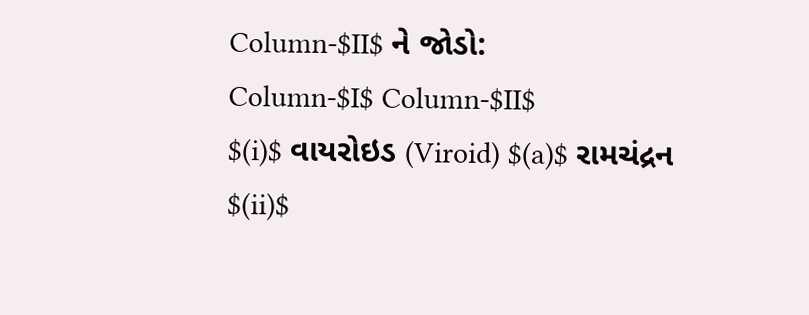Column-$II$ ને જોડો:
Column-$I$ Column-$II$
$(i)$ વાયરોઇડ (Viroid) $(a)$ રામચંદ્રન
$(ii)$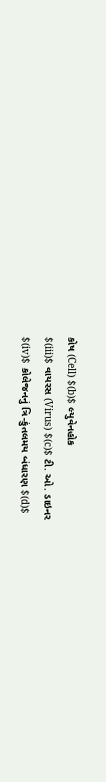કોષ (Cell) $(b)$ લ્યુવેનહોક
$(iii)$ વાયરસ (Virus) $(c)$ ટી. ઓ. ડાઇનર
$(iv)$ કોલેજનનું ત્રિ-કુંતલમય બંધારણ $(d)$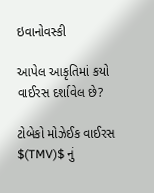ઇવાનોવસ્કી

આપેલ આકૃતિમાં કયો વાઈરસ દર્શાવેલ છે?

ટોબેકો મોઝેઈક વાઈરસ $(TMV)$ નું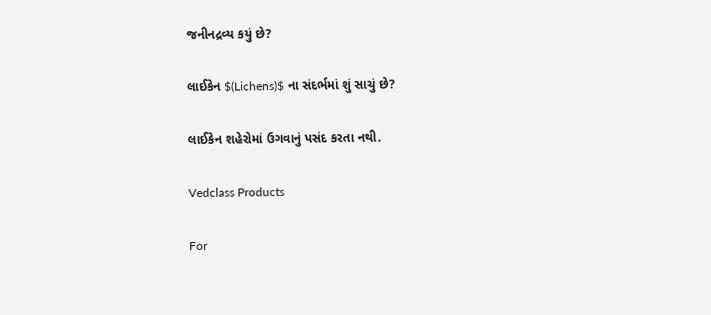જનીનદ્રવ્ય કયું છે?

લાઈકેન $(Lichens)$ ના સંદર્ભમાં શું સાચું છે?

લાઈકેન શહેરોમાં ઉગવાનું પસંદ કરતા નથી.

Vedclass Products

For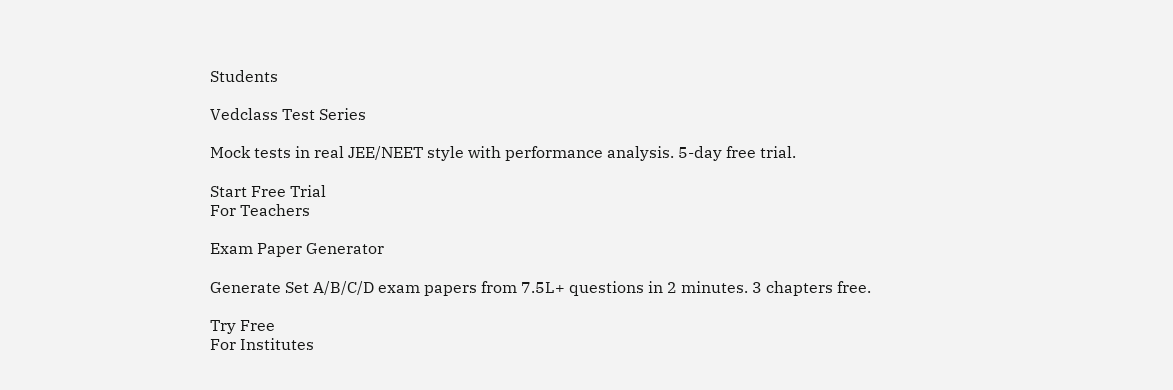Students

Vedclass Test Series

Mock tests in real JEE/NEET style with performance analysis. 5-day free trial.

Start Free Trial
For Teachers

Exam Paper Generator

Generate Set A/B/C/D exam papers from 7.5L+ questions in 2 minutes. 3 chapters free.

Try Free
For Institutes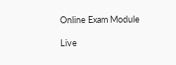Online Exam Module

Live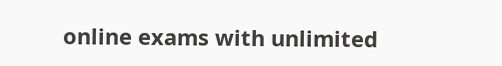online exams with unlimited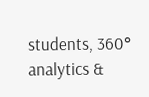students, 360° analytics &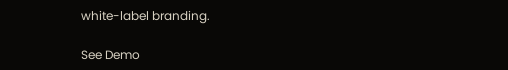white-label branding.

See Demo